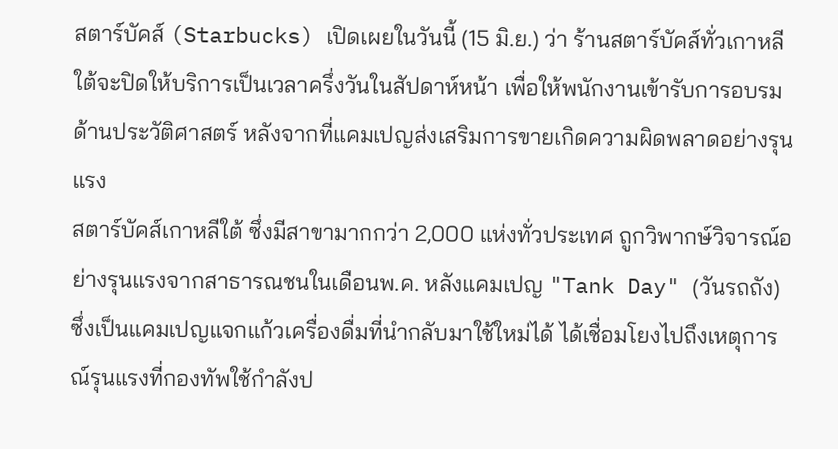สตาร์บัคส์ (Starbucks) เปิดเผยในวันนี้ (15 มิ.ย.) ว่า ร้านสตาร์บัคส์ทั่วเกาหลีใต้จะปิดให้บริการเป็นเวลาครึ่งวันในสัปดาห์หน้า เพื่อให้พนักงานเข้ารับการอบรมด้านประวัติศาสตร์ หลังจากที่แคมเปญส่งเสริมการขายเกิดความผิดพลาดอย่างรุนแรง
สตาร์บัคส์เกาหลีใต้ ซึ่งมีสาขามากกว่า 2,000 แห่งทั่วประเทศ ถูกวิพากษ์วิจารณ์อย่างรุนแรงจากสาธารณชนในเดือนพ.ค. หลังแคมเปญ "Tank Day" (วันรถถัง) ซึ่งเป็นแคมเปญแจกแก้วเครื่องดื่มที่นำกลับมาใช้ใหม่ได้ ได้เชื่อมโยงไปถึงเหตุการณ์รุนแรงที่กองทัพใช้กำลังป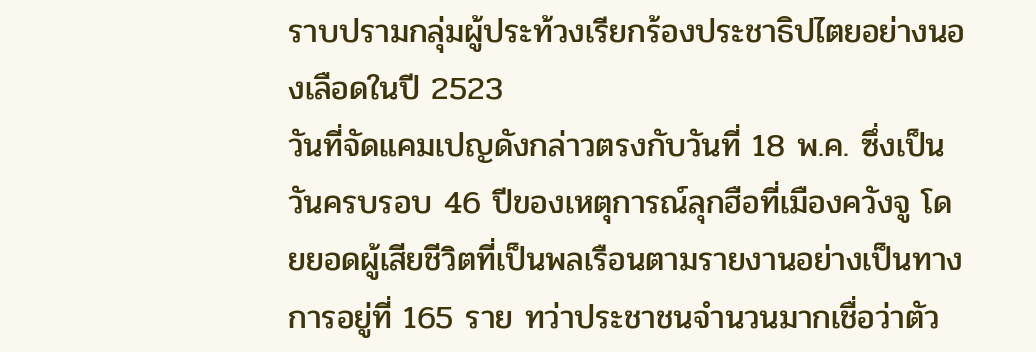ราบปรามกลุ่มผู้ประท้วงเรียกร้องประชาธิปไตยอย่างนองเลือดในปี 2523
วันที่จัดแคมเปญดังกล่าวตรงกับวันที่ 18 พ.ค. ซึ่งเป็นวันครบรอบ 46 ปีของเหตุการณ์ลุกฮือที่เมืองควังจู โดยยอดผู้เสียชีวิตที่เป็นพลเรือนตามรายงานอย่างเป็นทางการอยู่ที่ 165 ราย ทว่าประชาชนจำนวนมากเชื่อว่าตัว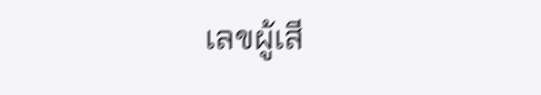เลขผู้เสี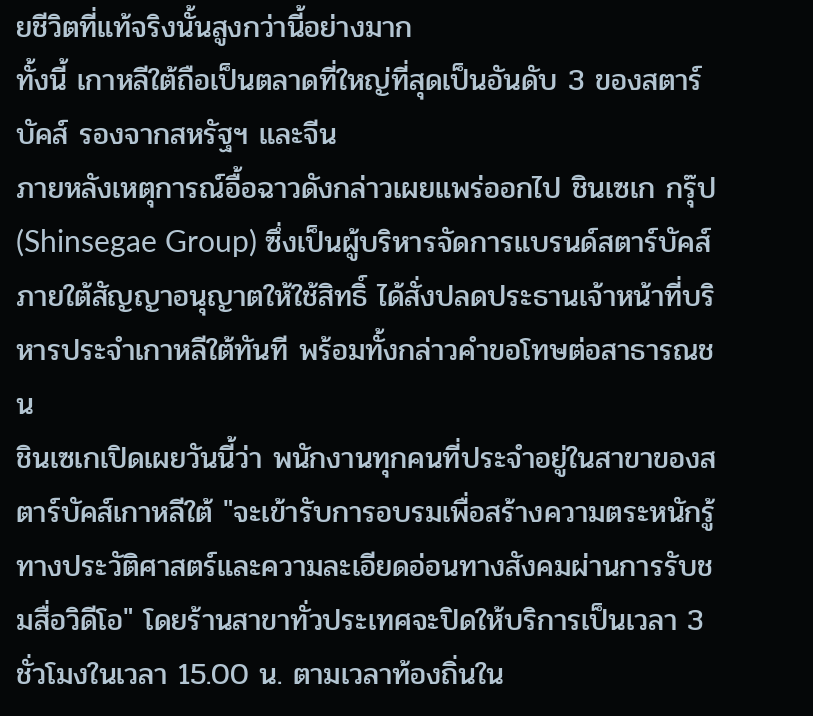ยชีวิตที่แท้จริงนั้นสูงกว่านี้อย่างมาก
ทั้งนี้ เกาหลีใต้ถือเป็นตลาดที่ใหญ่ที่สุดเป็นอันดับ 3 ของสตาร์บัคส์ รองจากสหรัฐฯ และจีน
ภายหลังเหตุการณ์อื้อฉาวดังกล่าวเผยแพร่ออกไป ชินเซเก กรุ๊ป (Shinsegae Group) ซึ่งเป็นผู้บริหารจัดการแบรนด์สตาร์บัคส์ภายใต้สัญญาอนุญาตให้ใช้สิทธิ์ ได้สั่งปลดประธานเจ้าหน้าที่บริหารประจำเกาหลีใต้ทันที พร้อมทั้งกล่าวคำขอโทษต่อสาธารณชน
ชินเซเกเปิดเผยวันนี้ว่า พนักงานทุกคนที่ประจำอยู่ในสาขาของสตาร์บัคส์เกาหลีใต้ "จะเข้ารับการอบรมเพื่อสร้างความตระหนักรู้ทางประวัติศาสตร์และความละเอียดอ่อนทางสังคมผ่านการรับชมสื่อวิดีโอ" โดยร้านสาขาทั่วประเทศจะปิดให้บริการเป็นเวลา 3 ชั่วโมงในเวลา 15.00 น. ตามเวลาท้องถิ่นใน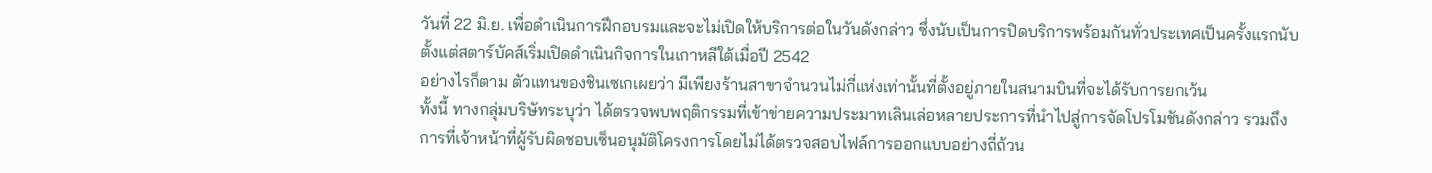วันที่ 22 มิ.ย. เพื่อดำเนินการฝึกอบรมและจะไม่เปิดให้บริการต่อในวันดังกล่าว ซึ่งนับเป็นการปิดบริการพร้อมกันทั่วประเทศเป็นครั้งแรกนับตั้งแต่สตาร์บัคส์เริ่มเปิดดำเนินกิจการในเกาหลีใต้เมื่อปี 2542
อย่างไรก็ตาม ตัวแทนของชินเซเกเผยว่า มีเพียงร้านสาขาจำนวนไม่กี่แห่งเท่านั้นที่ตั้งอยู่ภายในสนามบินที่จะได้รับการยกเว้น
ทั้งนี้ ทางกลุ่มบริษัทระบุว่า ได้ตรวจพบพฤติกรรมที่เข้าข่ายความประมาทเลินเล่อหลายประการที่นำไปสู่การจัดโปรโมชันดังกล่าว รวมถึงการที่เจ้าหน้าที่ผู้รับผิดชอบเซ็นอนุมัติโครงการโดยไม่ได้ตรวจสอบไฟล์การออกแบบอย่างถี่ถ้วน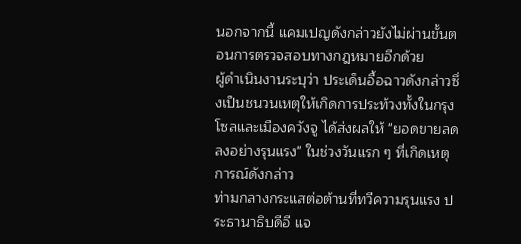นอกจากนี้ แคมเปญดังกล่าวยังไม่ผ่านขั้นตอนการตรวจสอบทางกฎหมายอีกด้วย
ผู้ดำเนินงานระบุว่า ประเด็นอื้อฉาวดังกล่าวซึ่งเป็นชนวนเหตุให้เกิดการประท้วงทั้งในกรุงโซลและเมืองควังจู ได้ส่งผลให้ "ยอดขายลดลงอย่างรุนแรง" ในช่วงวันแรก ๆ ที่เกิดเหตุการณ์ดังกล่าว
ท่ามกลางกระแสต่อต้านที่ทวีความรุนแรง ประธานาธิบดีอี แจ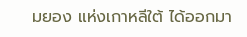มยอง แห่งเกาหลีใต้ ได้ออกมา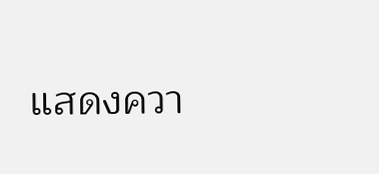แสดงควา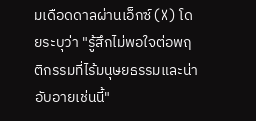มเดือดดาลผ่านเอ็กซ์ (X) โดยระบุว่า "รู้สึกไม่พอใจต่อพฤติกรรมที่ไร้มนุษยธรรมและน่าอับอายเช่นนี้"